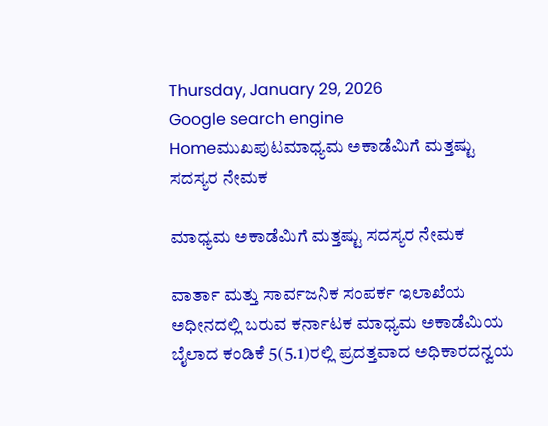Thursday, January 29, 2026
Google search engine
Homeಮುಖಪುಟಮಾಧ್ಯಮ ಅಕಾಡೆಮಿಗೆ ಮತ್ತಷ್ಟು ಸದಸ್ಯರ ನೇಮಕ

ಮಾಧ್ಯಮ ಅಕಾಡೆಮಿಗೆ ಮತ್ತಷ್ಟು ಸದಸ್ಯರ ನೇಮಕ

ವಾರ್ತಾ ಮತ್ತು ಸಾರ್ವಜನಿಕ ಸಂಪರ್ಕ ಇಲಾಖೆಯ ಅಧೀನದಲ್ಲಿ ಬರುವ ಕರ್ನಾಟಕ ಮಾಧ್ಯಮ ಅಕಾಡೆಮಿಯ ಬೈಲಾದ ಕಂಡಿಕೆ 5(5.1)ರಲ್ಲಿ ಪ್ರದತ್ತವಾದ ಅಧಿಕಾರದನ್ವಯ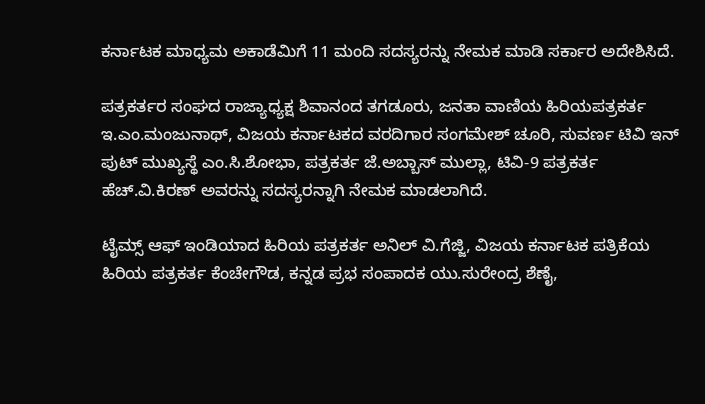ಕರ್ನಾಟಕ ಮಾಧ್ಯಮ ಅಕಾಡೆಮಿಗೆ 11 ಮಂದಿ ಸದಸ್ಯರನ್ನು ನೇಮಕ ಮಾಡಿ ಸರ್ಕಾರ ಅದೇಶಿಸಿದೆ.

ಪತ್ರಕರ್ತರ ಸಂಘದ ರಾಜ್ಯಾಧ್ಯಕ್ಷ ಶಿವಾನಂದ ತಗಡೂರು, ಜನತಾ ವಾಣಿಯ ಹಿರಿಯಪತ್ರಕರ್ತ ಇ.ಎಂ.ಮಂಜುನಾಥ್, ವಿಜಯ ಕರ್ನಾಟಕದ ವರದಿಗಾರ ಸಂಗಮೇಶ್ ಚೂರಿ, ಸುವರ್ಣ ಟಿವಿ ಇನ್ ಪುಟ್ ಮುಖ್ಯಸ್ಥೆ ಎಂ.ಸಿ.ಶೋಭಾ, ಪತ್ರಕರ್ತ ಜೆ.ಅಬ್ಬಾಸ್ ಮುಲ್ಲಾ, ಟಿವಿ-9 ಪತ್ರಕರ್ತ ಹೆಚ್.ವಿ.ಕಿರಣ್ ಅವರನ್ನು ಸದಸ್ಯರನ್ನಾಗಿ ನೇಮಕ ಮಾಡಲಾಗಿದೆ.

ಟೈಮ್ಸ್ ಆಫ್ ಇಂಡಿಯಾದ ಹಿರಿಯ ಪತ್ರಕರ್ತ ಅನಿಲ್ ವಿ.ಗೆಜ್ಜಿ, ವಿಜಯ ಕರ್ನಾಟಕ ಪತ್ರಿಕೆಯ ಹಿರಿಯ ಪತ್ರಕರ್ತ ಕೆಂಚೇಗೌಡ, ಕನ್ನಡ ಪ್ರಭ ಸಂಪಾದಕ ಯು.ಸುರೇಂದ್ರ ಶೆಣೈ,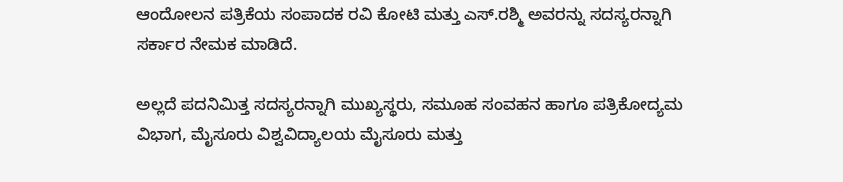ಆಂದೋಲನ ಪತ್ರಿಕೆಯ ಸಂಪಾದಕ ರವಿ ಕೋಟಿ ಮತ್ತು ಎಸ್.ರಶ್ಮಿ ಅವರನ್ನು ಸದಸ್ಯರನ್ನಾಗಿ ಸರ್ಕಾರ ನೇಮಕ ಮಾಡಿದೆ.

ಅಲ್ಲದೆ ಪದನಿಮಿತ್ತ ಸದಸ್ಯರನ್ನಾಗಿ ಮುಖ್ಯಸ್ಥರು, ಸಮೂಹ ಸಂವಹನ ಹಾಗೂ ಪತ್ರಿಕೋದ್ಯಮ ವಿಭಾಗ, ಮೈಸೂರು ವಿಶ್ವವಿದ್ಯಾಲಯ ಮೈಸೂರು ಮತ್ತು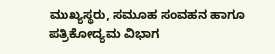ಮುಖ್ಯಸ್ಥರು, ಸಮೂಹ ಸಂವಹನ ಹಾಗೂ ಪತ್ರಿಕೋದ್ಯಮ ವಿಭಾಗ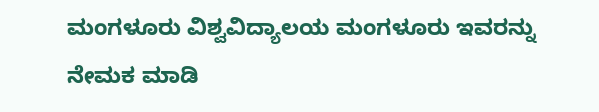ಮಂಗಳೂರು ವಿಶ್ವವಿದ್ಯಾಲಯ ಮಂಗಳೂರು ಇವರನ್ನು ನೇಮಕ ಮಾಡಿ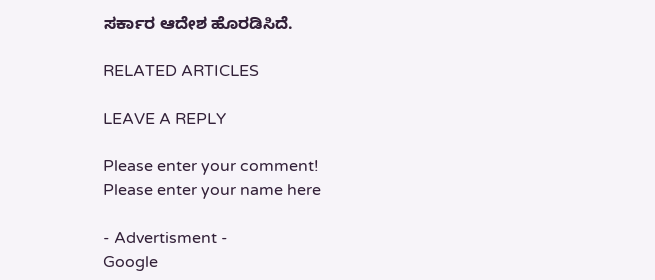ಸರ್ಕಾರ ಆದೇಶ ಹೊರಡಿಸಿದೆ.

RELATED ARTICLES

LEAVE A REPLY

Please enter your comment!
Please enter your name here

- Advertisment -
Google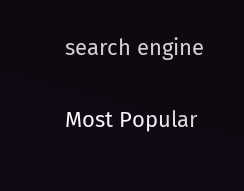search engine

Most Popular